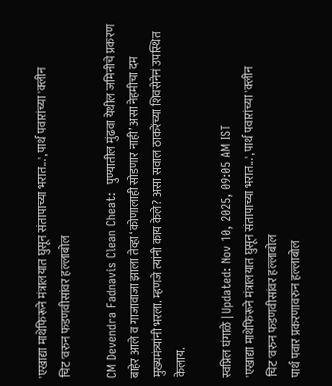'एखाद्या माथेफिरूने मंत्रालयात घुसून संतापाच्या भरात...', पार्थ पवारांच्या 'क्लीन चिट'वरुन फडणवीसांवर हल्लाबोल

CM Devendra Fadnavis Clean Cheat:  पुण्यातील मुंढवा येथील जमिनीचे प्रकरण बाहेर आले व गाजावाजा झाला तेव्हा ‘कोणालाही सोडणार नाही’ असा नेहमीचा दम मुख्यमंत्र्यांनी भरला. म्हणजे त्यांनी काय केले? असा सवाल ठाकरेंच्या शिवसेनेनं उपस्थित केलाय.

स्वप्निल घंगाळे | Updated: Nov 10, 2025, 09:05 AM IST
'एखाद्या माथेफिरूने मंत्रालयात घुसून संतापाच्या भरात...', पार्थ पवारांच्या 'क्लीन चिट'वरुन फडणवीसांवर हल्लाबोल
पार्थ पवार प्रकरणावरुन हल्लाबोल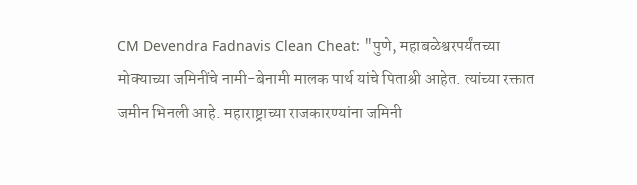CM Devendra Fadnavis Clean Cheat: "पुणे, महाबळेश्वरपर्यंतच्या मोक्याच्या जमिनींचे नामी-बेनामी मालक पार्थ यांचे पिताश्री आहेत. त्यांच्या रक्तात जमीन भिनली आहे. महाराष्ट्राच्या राजकारण्यांना जमिनी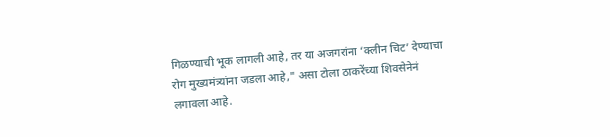गिळण्याची भूक लागली आहे, तर या अजगरांना ‘क्लीन चिट’ देण्याचा रोग मुख्यमंत्र्यांना जडला आहे," असा टोला ठाकरेंच्या शिवसेनेनं लगावला आहे.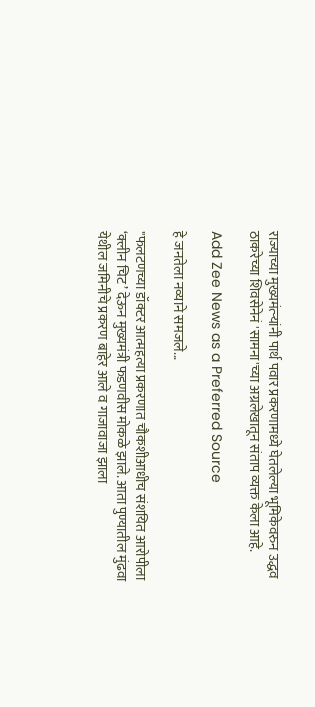राज्याच्या मुख्यमंत्र्‍यांनी पार्थ पवार प्रकरणामध्ये घेतलेल्या भूमिकेवरुन उद्धव ठाकरेच्या शिवसेनेनं 'सामना'च्या अग्रलेखातून संताप व्यक्त केला आहे.

Add Zee News as a Preferred Source

हे जनतेला नव्याने समजले...

"फलटणच्या डॉक्टर आत्महत्या प्रकरणात चौकशीआधीच संशयित आरोपीला ‘क्लीन चिट’ देऊन मुख्यमंत्री फडणवीस मोकळे झाले. आता पुण्यातील मुंढवा येथील जमिनीचे प्रकरण बाहेर आले व गाजावाजा झाला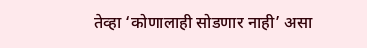तेव्हा ‘कोणालाही सोडणार नाही’ असा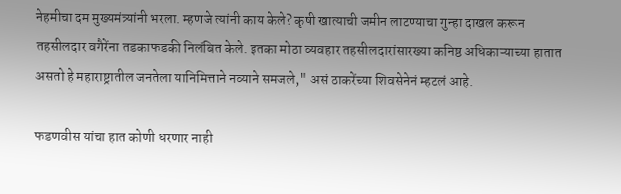नेहमीचा दम मुख्यमंत्र्यांनी भरला. म्हणजे त्यांनी काय केले? कृषी खात्याची जमीन लाटण्याचा गुन्हा दाखल करून तहसीलदार वगैरेंना तडकाफडकी निलंबित केले. इतका मोठा व्यवहार तहसीलदारांसारख्या कनिष्ठ अधिकाऱ्याच्या हातात असतो हे महाराष्ट्रातील जनतेला यानिमित्ताने नव्याने समजले," असं ठाकरेंच्या शिवसेनेनं म्हटलं आहे.

फडणवीस यांचा हात कोणी धरणार नाही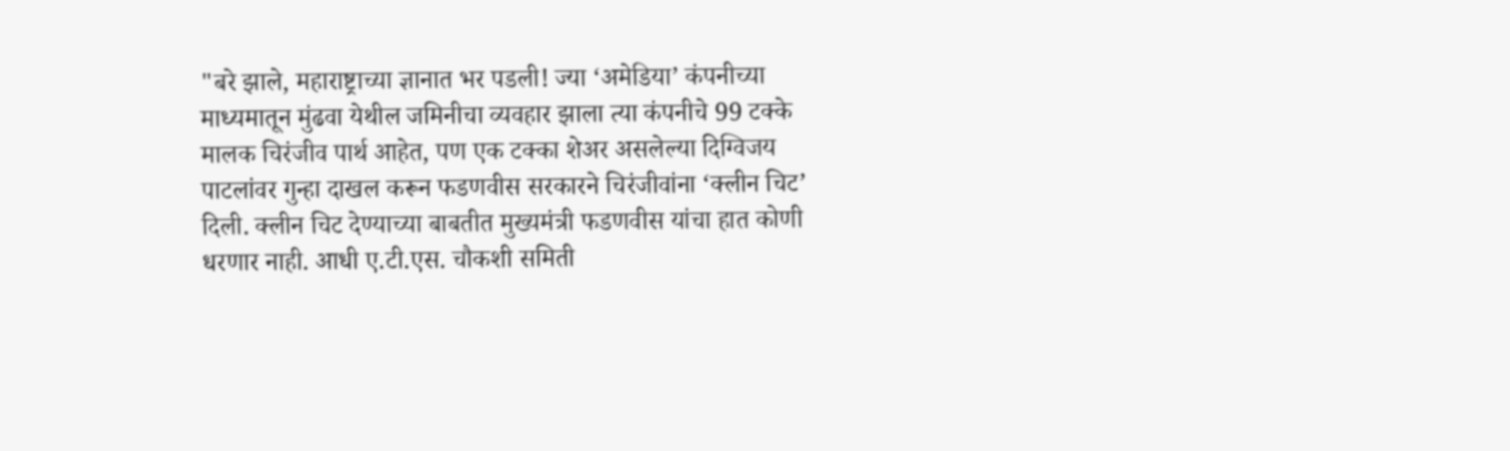"बरे झाले, महाराष्ट्राच्या ज्ञानात भर पडली! ज्या ‘अमेडिया’ कंपनीच्या माध्यमातून मुंढवा येथील जमिनीचा व्यवहार झाला त्या कंपनीचे 99 टक्के मालक चिरंजीव पार्थ आहेत, पण एक टक्का शेअर असलेल्या दिग्विजय पाटलांवर गुन्हा दाखल करून फडणवीस सरकारने चिरंजीवांना ‘क्लीन चिट’ दिली. क्लीन चिट देण्याच्या बाबतीत मुख्यमंत्री फडणवीस यांचा हात कोणी धरणार नाही. आधी ए.टी.एस. चौकशी समिती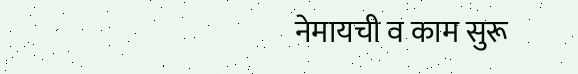नेमायची व काम सुरू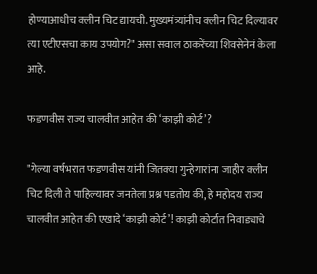होण्याआधीच क्लीन चिट द्यायची. मुख्यमंत्र्यांनीच क्लीन चिट दिल्यावर त्या एटीएसचा काय उपयोग?" असा सवाल ठाकरेंच्या शिवसेनेनं केला आहे.

फडणवीस राज्य चालवीत आहेत की ‘काझी कोर्ट’?

"गेल्या वर्षभरात फडणवीस यांनी जितक्या गुन्हेगारांना जाहीर क्लीन चिट दिली ते पाहिल्यावर जनतेला प्रश्न पडतोय की, हे महोदय राज्य चालवीत आहेत की एखादे ‘काझी कोर्ट’! काझी कोर्टात निवाड्याचे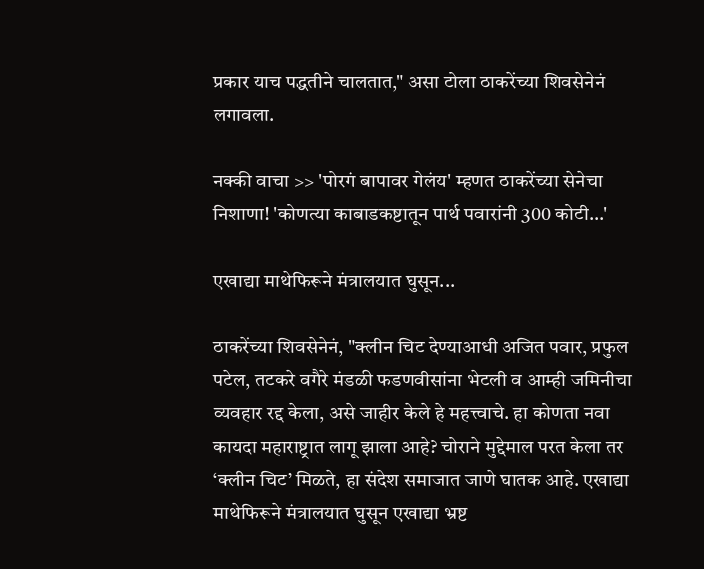प्रकार याच पद्धतीने चालतात," असा टोला ठाकरेंच्या शिवसेनेनं लगावला.

नक्की वाचा >> 'पोरगं बापावर गेलंय' म्हणत ठाकरेंच्या सेनेचा निशाणा! 'कोणत्या काबाडकष्टातून पार्थ पवारांनी 300 कोटी...'

एखाद्या माथेफिरूने मंत्रालयात घुसून...

ठाकरेंच्या शिवसेनेनं, "क्लीन चिट देण्याआधी अजित पवार, प्रफुल पटेल, तटकरे वगैरे मंडळी फडणवीसांना भेटली व आम्ही जमिनीचा व्यवहार रद्द केला, असे जाहीर केले हे महत्त्वाचे. हा कोणता नवा कायदा महाराष्ट्रात लागू झाला आहे? चोराने मुद्देमाल परत केला तर ‘क्लीन चिट’ मिळते, हा संदेश समाजात जाणे घातक आहे. एखाद्या माथेफिरूने मंत्रालयात घुसून एखाद्या भ्रष्ट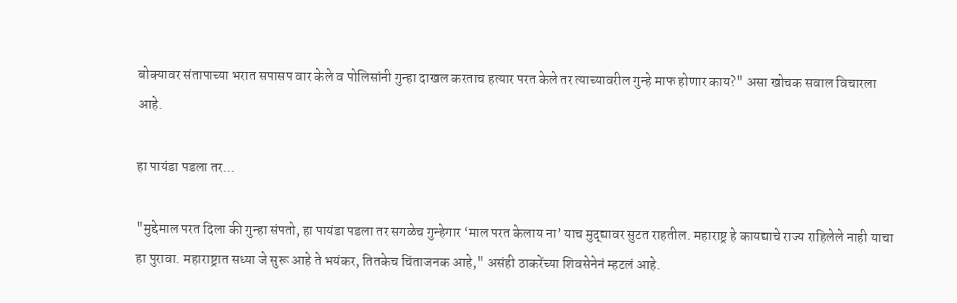बोक्यावर संतापाच्या भरात सपासप वार केले व पोलिसांनी गुन्हा दाखल करताच हत्यार परत केले तर त्याच्यावरील गुन्हे माफ होणार काय?" असा खोचक सवाल विचारला आहे.

हा पायंडा पडला तर...

"मुद्देमाल परत दिला की गुन्हा संपतो, हा पायंडा पडला तर सगळेच गुन्हेगार ‘माल परत केलाय ना’ याच मुद्द्यावर सुटत राहतील. महाराष्ट्र हे कायद्याचे राज्य राहिलेले नाही याचा हा पुरावा. महाराष्ट्रात सध्या जे सुरू आहे ते भयंकर, तितकेच चिंताजनक आहे," असंही ठाकरेंच्या शिवसेनेनं म्हटलं आहे.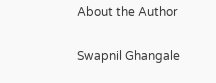About the Author

Swapnil Ghangale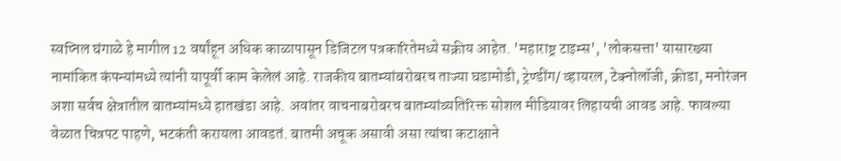स्वप्निल घंगाळे हे मागील 12 वर्षांहून अधिक काळापासून डिजिटल पत्रकारितेमध्ये सक्रीय आहेत. 'महाराष्ट्र टाइम्स', 'लोकसत्ता' यासारख्या नामांकित कंपन्यांमध्ये त्यांनी यापूर्वी काम केलेलं आहे. राजकीय बातम्यांबरोबरच ताज्या घडामोडी, ट्रेण्डींग/ व्हायरल, टेक्नोलॉजी, क्रीडा, मनोरंजन अशा सर्वच क्षेत्रातील बातम्यांमध्ये हातखंडा आहे. अवांतर वाचनाबरोबरच बातम्यांव्यतिरिक्त सोशल मीडियावर लिहायची आवड आहे. फावल्या वेळात चित्रपट पाहणे, भटकंती करायला आवडतं. बातमी अचूक असावी असा त्यांचा कटाक्षाने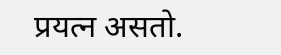प्रयत्न असतो.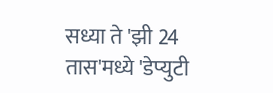सध्या ते 'झी 24 तास'मध्ये 'डेप्युटी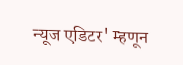न्यूज एडिटर' म्हणून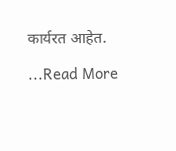कार्यरत आहेत.

...Read More